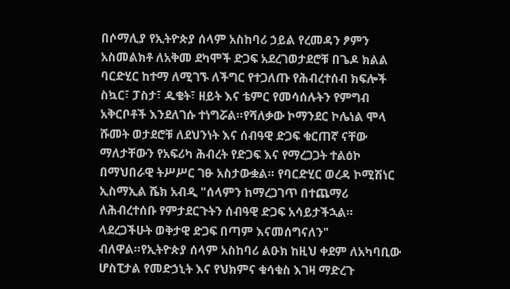በሶማሊያ የኢትዮጵያ ሰላም አስከባሪ ኃይል የረመዳን ፆምን አስመልክቶ ለአቅመ ደካሞች ድጋፍ አደረገወታደሮቹ በጌዶ ክልል ባርድሂር ከተማ ለሚገኙ ለችግር የተጋለጡ የሕብረተሰብ ክፍሎች ስኳር፣ ፓስታ፣ ዱቄት፣ ዘይት እና ቴምር የመሳሰሉትን የምግብ አቅርቦቶች እንደለገሱ ተነግሯል።የሻለቃው ኮማንደር ኮሌነል ሞላ ሹመት ወታደሮቹ ለደህንነት እና ሰብዓዊ ድጋፍ ቁርጠኛ ናቸው ማለታቸውን የአፍሪካ ሕብረት የድጋፍ እና የማረጋጋት ተልዕኮ በማህበራዊ ትሥሥር ገፁ አስታውቋል። የባርድሂር ወረዳ ኮሚሽነር ኢስማኢል ሼክ አብዲ "ሰላምን ከማረጋገጥ በተጨማሪ ለሕብረተሰቡ የምታደርጉትን ሰብዓዊ ድጋፍ አሳይታችኋል። ላደረጋችሁት ወቅታዊ ድጋፍ በጣም እናመሰግናለን" ብለዋል።የኢትዮጵያ ሰላም አስከባሪ ልዑክ ከዚህ ቀደም ለአካባቢው ሆስፒታል የመድኃኒት እና የህክምና ቁሳቁስ እገዛ ማድረጉ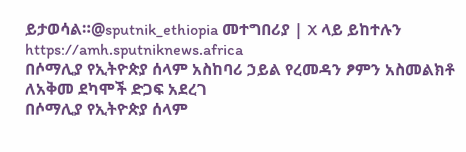ይታወሳል።@sputnik_ethiopia መተግበሪያ | X ላይ ይከተሉን
https://amh.sputniknews.africa
በሶማሊያ የኢትዮጵያ ሰላም አስከባሪ ኃይል የረመዳን ፆምን አስመልክቶ ለአቅመ ደካሞች ድጋፍ አደረገ
በሶማሊያ የኢትዮጵያ ሰላም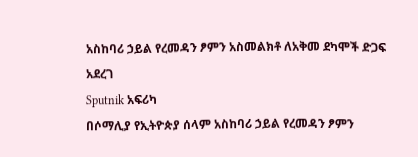አስከባሪ ኃይል የረመዳን ፆምን አስመልክቶ ለአቅመ ደካሞች ድጋፍ አደረገ
Sputnik አፍሪካ
በሶማሊያ የኢትዮጵያ ሰላም አስከባሪ ኃይል የረመዳን ፆምን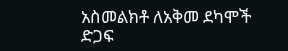አስመልክቶ ለአቅመ ደካሞች ድጋፍ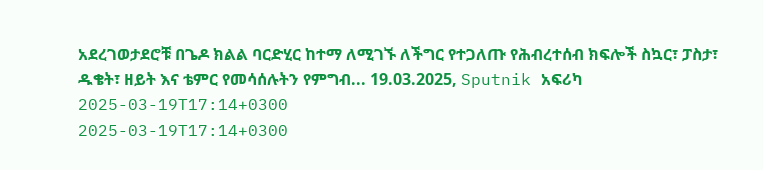አደረገወታደሮቹ በጌዶ ክልል ባርድሂር ከተማ ለሚገኙ ለችግር የተጋለጡ የሕብረተሰብ ክፍሎች ስኳር፣ ፓስታ፣ ዱቄት፣ ዘይት እና ቴምር የመሳሰሉትን የምግብ... 19.03.2025, Sputnik አፍሪካ
2025-03-19T17:14+0300
2025-03-19T17:14+0300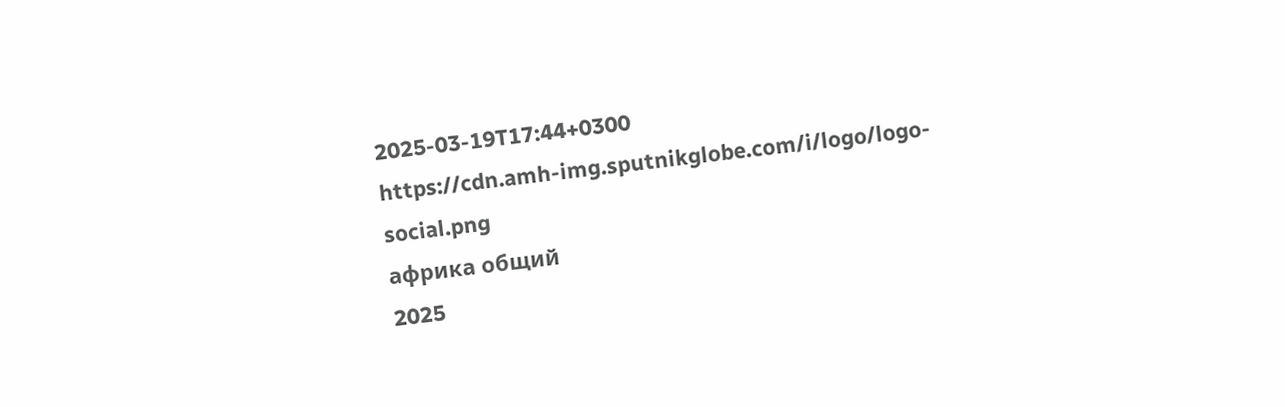2025-03-19T17:44+0300
https://cdn.amh-img.sputnikglobe.com/i/logo/logo-social.png
африка общий
2025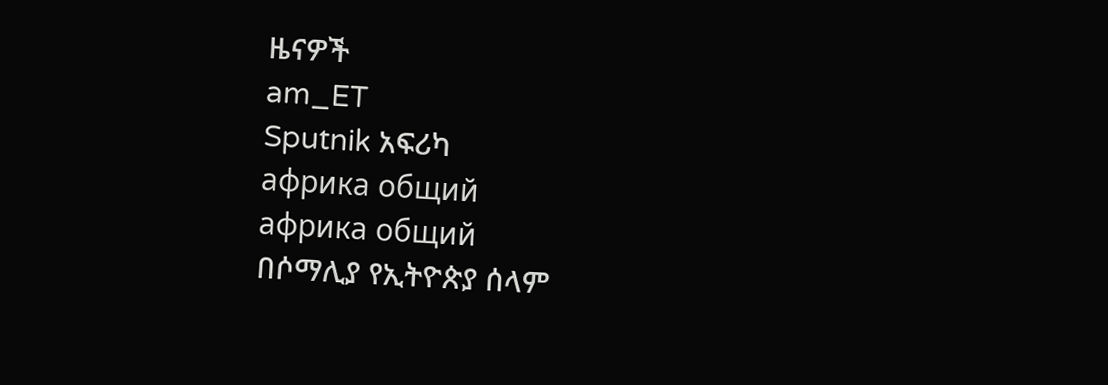ዜናዎች
am_ET
Sputnik አፍሪካ
африка общий
африка общий
በሶማሊያ የኢትዮጵያ ሰላም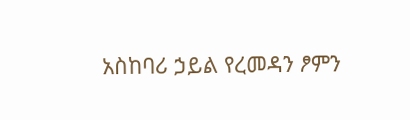አስከባሪ ኃይል የረመዳን ፆምን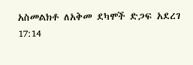አስመልክቶ ለአቅመ ደካሞች ድጋፍ አደረገ
17:14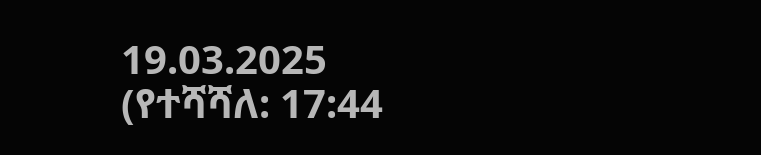19.03.2025 (የተሻሻለ: 17:44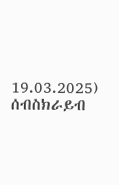19.03.2025)
ሰብስክራይብ